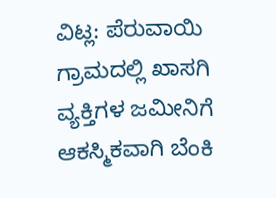ವಿಟ್ಲ: ಪೆರುವಾಯಿ ಗ್ರಾಮದಲ್ಲಿ ಖಾಸಗಿ ವ್ಯಕ್ತಿಗಳ ಜಮೀನಿಗೆ ಆಕಸ್ಮಿಕವಾಗಿ ಬೆಂಕಿ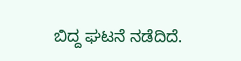ಬಿದ್ದ ಘಟನೆ ನಡೆದಿದೆ.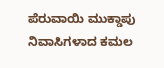ಪೆರುವಾಯಿ ಮುಕ್ಡಾಪು ನಿವಾಸಿಗಳಾದ ಕಮಲ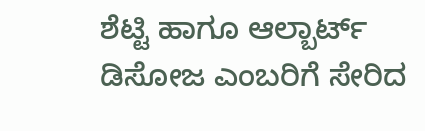ಶೆಟ್ಟಿ ಹಾಗೂ ಆಲ್ಬಾರ್ಟ್ ಡಿಸೋಜ ಎಂಬರಿಗೆ ಸೇರಿದ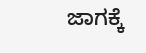ಜಾಗಕ್ಕೆ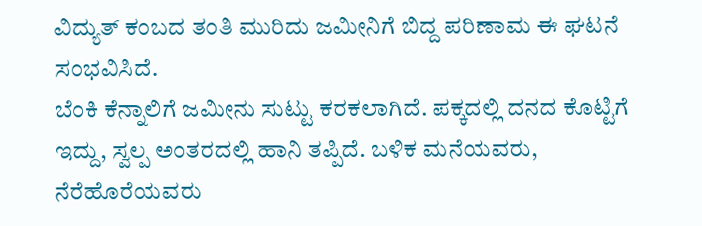ವಿದ್ಯುತ್ ಕಂಬದ ತಂತಿ ಮುರಿದು ಜಮೀನಿಗೆ ಬಿದ್ದ ಪರಿಣಾಮ ಈ ಘಟನೆ ಸಂಭವಿಸಿದೆ.
ಬೆಂಕಿ ಕೆನ್ನಾಲಿಗೆ ಜಮೀನು ಸುಟ್ಟು ಕರಕಲಾಗಿದೆ. ಪಕ್ಕದಲ್ಲಿ ದನದ ಕೊಟ್ಟಿಗೆ ಇದ್ದು, ಸ್ವಲ್ಪ ಅಂತರದಲ್ಲಿ ಹಾನಿ ತಪ್ಪಿದೆ. ಬಳಿಕ ಮನೆಯವರು, ನೆರೆಹೊರೆಯವರು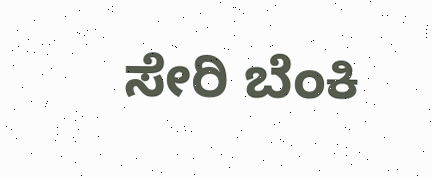ಸೇರಿ ಬೆಂಕಿ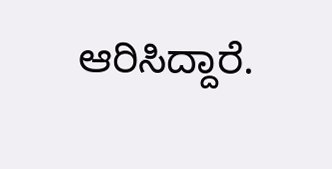ಆರಿಸಿದ್ದಾರೆ.